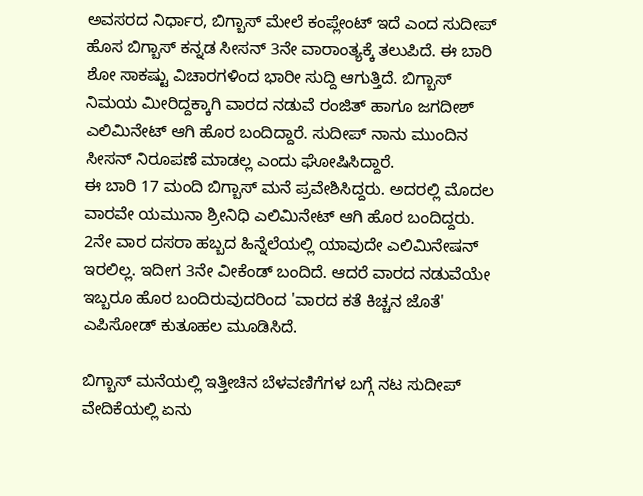ಅವಸರದ ನಿರ್ಧಾರ, ಬಿಗ್ಬಾಸ್ ಮೇಲೆ ಕಂಪ್ಲೇಂಟ್ ಇದೆ ಎಂದ ಸುದೀಪ್
ಹೊಸ ಬಿಗ್ಬಾಸ್ ಕನ್ನಡ ಸೀಸನ್ 3ನೇ ವಾರಾಂತ್ಯಕ್ಕೆ ತಲುಪಿದೆ. ಈ ಬಾರಿ ಶೋ ಸಾಕಷ್ಟು ವಿಚಾರಗಳಿಂದ ಭಾರೀ ಸುದ್ದಿ ಆಗುತ್ತಿದೆ. ಬಿಗ್ಬಾಸ್ ನಿಮಯ ಮೀರಿದ್ದಕ್ಕಾಗಿ ವಾರದ ನಡುವೆ ರಂಜಿತ್ ಹಾಗೂ ಜಗದೀಶ್ ಎಲಿಮಿನೇಟ್ ಆಗಿ ಹೊರ ಬಂದಿದ್ದಾರೆ. ಸುದೀಪ್ ನಾನು ಮುಂದಿನ ಸೀಸನ್ ನಿರೂಪಣೆ ಮಾಡಲ್ಲ ಎಂದು ಘೋಷಿಸಿದ್ದಾರೆ.
ಈ ಬಾರಿ 17 ಮಂದಿ ಬಿಗ್ಬಾಸ್ ಮನೆ ಪ್ರವೇಶಿಸಿದ್ದರು. ಅದರಲ್ಲಿ ಮೊದಲ ವಾರವೇ ಯಮುನಾ ಶ್ರೀನಿಧಿ ಎಲಿಮಿನೇಟ್ ಆಗಿ ಹೊರ ಬಂದಿದ್ದರು. 2ನೇ ವಾರ ದಸರಾ ಹಬ್ಬದ ಹಿನ್ನೆಲೆಯಲ್ಲಿ ಯಾವುದೇ ಎಲಿಮಿನೇಷನ್ ಇರಲಿಲ್ಲ. ಇದೀಗ 3ನೇ ವೀಕೆಂಡ್ ಬಂದಿದೆ. ಆದರೆ ವಾರದ ನಡುವೆಯೇ ಇಬ್ಬರೂ ಹೊರ ಬಂದಿರುವುದರಿಂದ 'ವಾರದ ಕತೆ ಕಿಚ್ಚನ ಜೊತೆ' ಎಪಿಸೋಡ್ ಕುತೂಹಲ ಮೂಡಿಸಿದೆ.

ಬಿಗ್ಬಾಸ್ ಮನೆಯಲ್ಲಿ ಇತ್ತೀಚಿನ ಬೆಳವಣಿಗೆಗಳ ಬಗ್ಗೆ ನಟ ಸುದೀಪ್ ವೇದಿಕೆಯಲ್ಲಿ ಏನು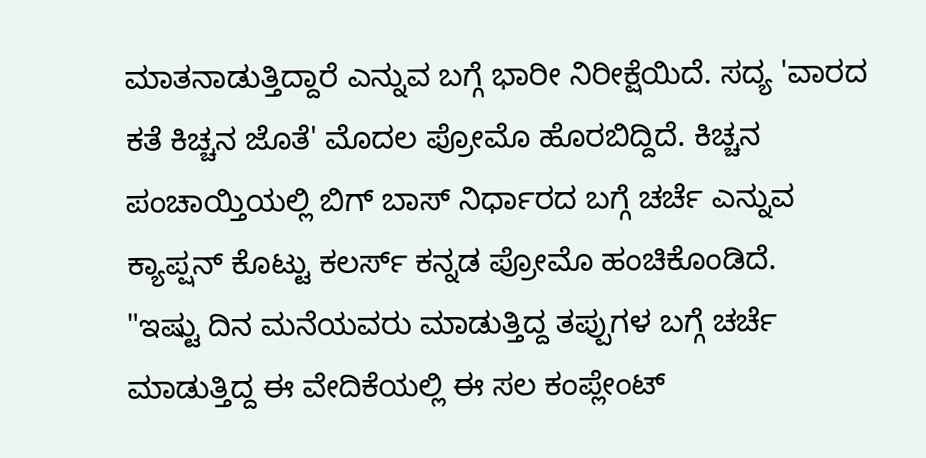ಮಾತನಾಡುತ್ತಿದ್ದಾರೆ ಎನ್ನುವ ಬಗ್ಗೆ ಭಾರೀ ನಿರೀಕ್ಷೆಯಿದೆ. ಸದ್ಯ 'ವಾರದ ಕತೆ ಕಿಚ್ಚನ ಜೊತೆ' ಮೊದಲ ಪ್ರೋಮೊ ಹೊರಬಿದ್ದಿದೆ. ಕಿಚ್ಚನ ಪಂಚಾಯ್ತಿಯಲ್ಲಿ ಬಿಗ್ ಬಾಸ್ ನಿರ್ಧಾರದ ಬಗ್ಗೆ ಚರ್ಚೆ ಎನ್ನುವ ಕ್ಯಾಪ್ಷನ್ ಕೊಟ್ಟು ಕಲರ್ಸ್ ಕನ್ನಡ ಪ್ರೋಮೊ ಹಂಚಿಕೊಂಡಿದೆ.
"ಇಷ್ಟು ದಿನ ಮನೆಯವರು ಮಾಡುತ್ತಿದ್ದ ತಪ್ಪುಗಳ ಬಗ್ಗೆ ಚರ್ಚೆ ಮಾಡುತ್ತಿದ್ದ ಈ ವೇದಿಕೆಯಲ್ಲಿ ಈ ಸಲ ಕಂಪ್ಲೇಂಟ್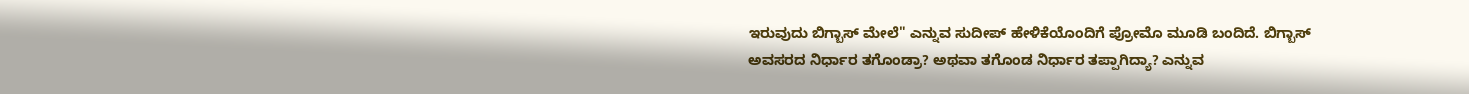ಇರುವುದು ಬಿಗ್ಬಾಸ್ ಮೇಲೆ" ಎನ್ನುವ ಸುದೀಪ್ ಹೇಳಿಕೆಯೊಂದಿಗೆ ಪ್ರೋಮೊ ಮೂಡಿ ಬಂದಿದೆ. ಬಿಗ್ಬಾಸ್ ಅವಸರದ ನಿರ್ಧಾರ ತಗೊಂಡ್ರಾ? ಅಥವಾ ತಗೊಂಡ ನಿರ್ಧಾರ ತಪ್ಪಾಗಿದ್ಯಾ? ಎನ್ನುವ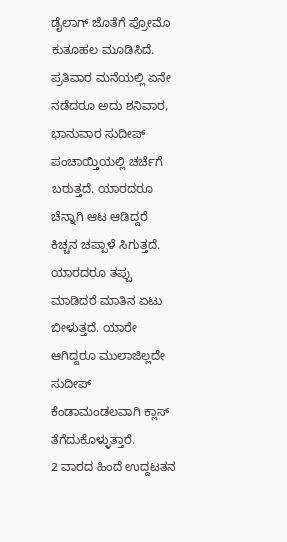ಡೈಲಾಗ್ ಜೊತೆಗೆ ಪ್ರೋಮೊ ಕುತೂಹಲ ಮೂಡಿಸಿದೆ.
ಪ್ರತಿವಾರ ಮನೆಯಲ್ಲಿ ಏನೇ ನಡೆದರೂ ಅದು ಶನಿವಾರ, ಭಾನುವಾರ ಸುದೀಪ್ ಪಂಚಾಯ್ತಿಯಲ್ಲಿ ಚರ್ಚೆಗೆ ಬರುತ್ತದೆ. ಯಾರದರೂ ಚೆನ್ನಾಗಿ ಆಟ ಆಡಿದ್ದರೆ ಕಿಚ್ಚನ ಚಪ್ಪಾಳೆ ಸಿಗುತ್ತದೆ. ಯಾರದರೂ ತಪ್ಪು ಮಾಡಿದರೆ ಮಾತಿನ ಏಟು ಬೀಳುತ್ತದೆ. ಯಾರೇ ಆಗಿದ್ದರೂ ಮುಲಾಜಿಲ್ಲದೇ ಸುದೀಪ್ ಕೆಂಡಾಮಂಡಲವಾಗಿ ಕ್ಲಾಸ್ ತೆಗೆದುಕೊಳ್ಳುತ್ತಾರೆ.
2 ವಾರದ ಹಿಂದೆ ಉದ್ದಟತನ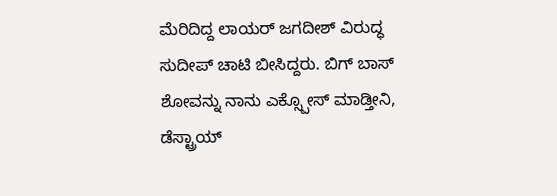ಮೆರಿದಿದ್ದ ಲಾಯರ್ ಜಗದೀಶ್ ವಿರುದ್ಧ ಸುದೀಪ್ ಚಾಟಿ ಬೀಸಿದ್ದರು. ಬಿಗ್ ಬಾಸ್ ಶೋವನ್ನು ನಾನು ಎಕ್ಸ್ಪೋಸ್ ಮಾಡ್ತೀನಿ, ಡೆಸ್ಟ್ರಾಯ್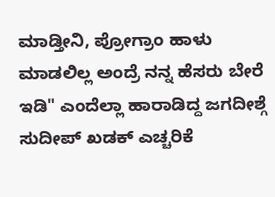ಮಾಡ್ತೀನಿ, ಪ್ರೋಗ್ರಾಂ ಹಾಳು ಮಾಡಲಿಲ್ಲ ಅಂದ್ರೆ ನನ್ನ ಹೆಸರು ಬೇರೆ ಇಡಿ" ಎಂದೆಲ್ಲಾ ಹಾರಾಡಿದ್ದ ಜಗದೀಶ್ಗೆ ಸುದೀಪ್ ಖಡಕ್ ಎಚ್ಚರಿಕೆ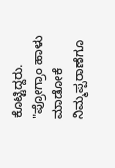ಕೊಟ್ಟಿದ್ದರು. "ಪ್ರೋಗ್ರಾಂ ಹಾಳು ಮಾಡೋಕೆ ನಿಮ್ಮಪ್ಪರಾಣೆಗೂ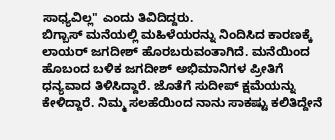ಸಾಧ್ಯವಿಲ್ಲ" ಎಂದು ತಿವಿದಿದ್ದರು.
ಬಿಗ್ಬಾಸ್ ಮನೆಯಲ್ಲಿ ಮಹಿಳೆಯರನ್ನು ನಿಂದಿಸಿದ ಕಾರಣಕ್ಕೆ ಲಾಯರ್ ಜಗದೀಶ್ ಹೊರಬರುವಂತಾಗಿದೆ. ಮನೆಯಿಂದ ಹೊಬಂದ ಬಳಿಕ ಜಗದೀಶ್ ಅಭಿಮಾನಿಗಳ ಪ್ರೀತಿಗೆ ಧನ್ಯವಾದ ತಿಳಿಸಿದ್ದಾರೆ. ಜೊತೆಗೆ ಸುದೀಪ್ ಕ್ಷಮೆಯನ್ನು ಕೇಳಿದ್ದಾರೆ. ನಿಮ್ಮ ಸಲಹೆಯಿಂದ ನಾನು ಸಾಕಷ್ಟು ಕಲಿತಿದ್ದೇನೆ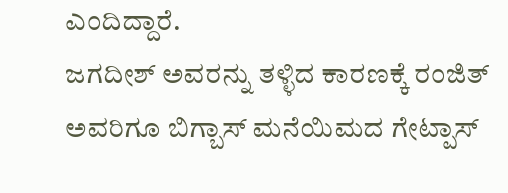ಎಂದಿದ್ದಾರೆ.
ಜಗದೀಶ್ ಅವರನ್ನು ತಳ್ಳಿದ ಕಾರಣಕ್ಕೆ ರಂಜಿತ್ ಅವರಿಗೂ ಬಿಗ್ಬಾಸ್ ಮನೆಯಿಮದ ಗೇಟ್ಪಾಸ್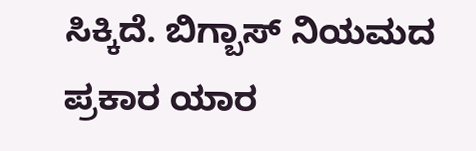ಸಿಕ್ಕಿದೆ. ಬಿಗ್ಬಾಸ್ ನಿಯಮದ ಪ್ರಕಾರ ಯಾರ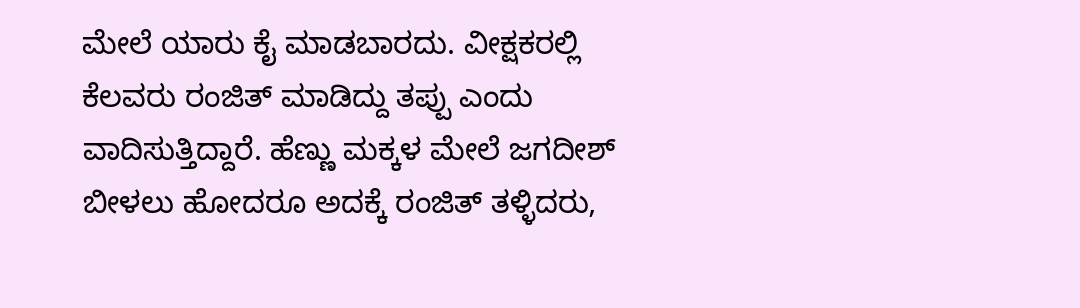ಮೇಲೆ ಯಾರು ಕೈ ಮಾಡಬಾರದು. ವೀಕ್ಷಕರಲ್ಲಿ ಕೆಲವರು ರಂಜಿತ್ ಮಾಡಿದ್ದು ತಪ್ಪು ಎಂದು ವಾದಿಸುತ್ತಿದ್ದಾರೆ. ಹೆಣ್ಣು ಮಕ್ಕಳ ಮೇಲೆ ಜಗದೀಶ್ ಬೀಳಲು ಹೋದರೂ ಅದಕ್ಕೆ ರಂಜಿತ್ ತಳ್ಳಿದರು,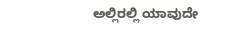ಅಲ್ಲಿರಲ್ಲಿ ಯಾವುದೇ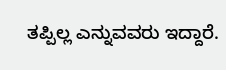ತಪ್ಪಿಲ್ಲ ಎನ್ನುವವರು ಇದ್ದಾರೆ.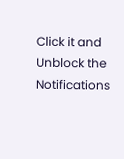Click it and Unblock the Notifications